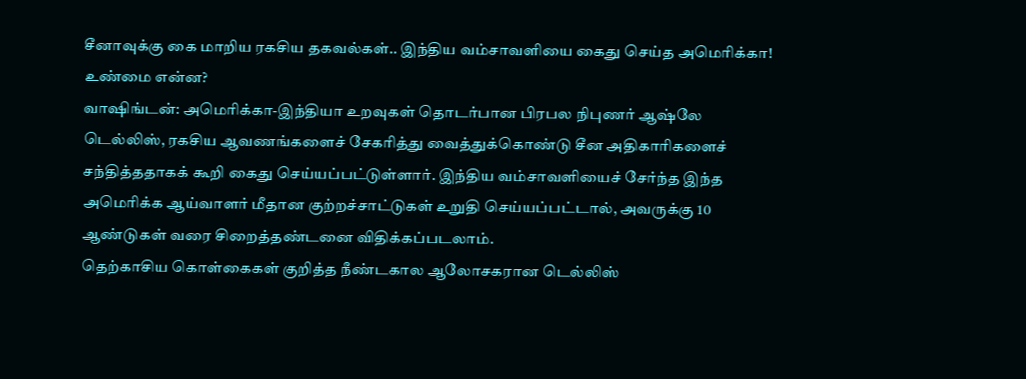சீனாவுக்கு கை மாறிய ரகசிய தகவல்கள்.. இந்திய வம்சாவளியை கைது செய்த அமெரிக்கா! உண்மை என்ன?
வாஷிங்டன்: அமெரிக்கா-இந்தியா உறவுகள் தொடர்பான பிரபல நிபுணர் ஆஷ்லே டெல்லிஸ், ரகசிய ஆவணங்களைச் சேகரித்து வைத்துக்கொண்டு சீன அதிகாரிகளைச் சந்தித்ததாகக் கூறி கைது செய்யப்பட்டுள்ளார். இந்திய வம்சாவளியைச் சேர்ந்த இந்த அமெரிக்க ஆய்வாளர் மீதான குற்றச்சாட்டுகள் உறுதி செய்யப்பட்டால், அவருக்கு 10 ஆண்டுகள் வரை சிறைத்தண்டனை விதிக்கப்படலாம்.
தெற்காசிய கொள்கைகள் குறித்த நீண்டகால ஆலோசகரான டெல்லிஸ்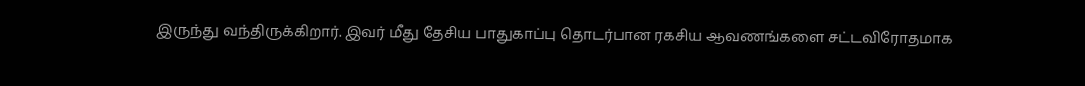இருந்து வந்திருக்கிறார். இவர் மீது தேசிய பாதுகாப்பு தொடர்பான ரகசிய ஆவணங்களை சட்டவிரோதமாக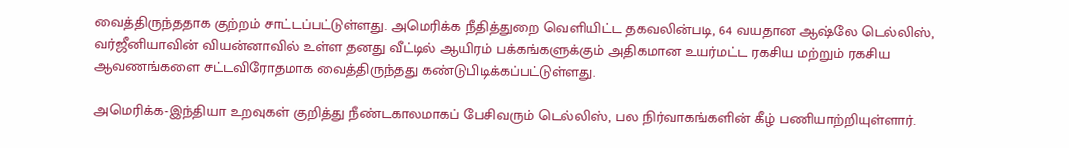வைத்திருந்ததாக குற்றம் சாட்டப்பட்டுள்ளது. அமெரிக்க நீதித்துறை வெளியிட்ட தகவலின்படி, 64 வயதான ஆஷ்லே டெல்லிஸ், வர்ஜீனியாவின் வியன்னாவில் உள்ள தனது வீட்டில் ஆயிரம் பக்கங்களுக்கும் அதிகமான உயர்மட்ட ரகசிய மற்றும் ரகசிய ஆவணங்களை சட்டவிரோதமாக வைத்திருந்தது கண்டுபிடிக்கப்பட்டுள்ளது.

அமெரிக்க-இந்தியா உறவுகள் குறித்து நீண்டகாலமாகப் பேசிவரும் டெல்லிஸ், பல நிர்வாகங்களின் கீழ் பணியாற்றியுள்ளார்.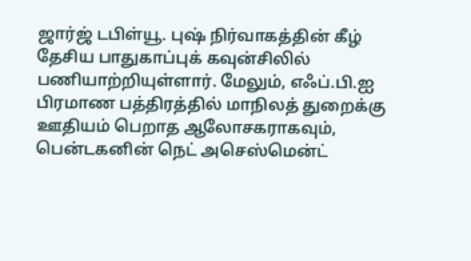ஜார்ஜ் டபிள்யூ. புஷ் நிர்வாகத்தின் கீழ் தேசிய பாதுகாப்புக் கவுன்சிலில் பணியாற்றியுள்ளார். மேலும், எஃப்.பி.ஐ பிரமாண பத்திரத்தில் மாநிலத் துறைக்கு ஊதியம் பெறாத ஆலோசகராகவும், பென்டகனின் நெட் அசெஸ்மென்ட்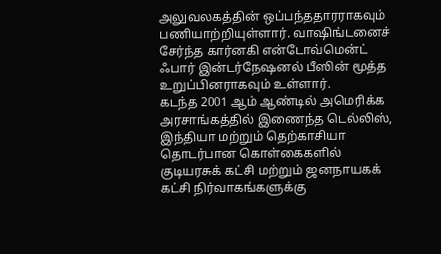அலுவலகத்தின் ஒப்பந்ததாரராகவும் பணியாற்றியுள்ளார். வாஷிங்டனைச் சேர்ந்த கார்னகி என்டோவ்மென்ட் ஃபார் இன்டர்நேஷனல் பீஸின் மூத்த உறுப்பினராகவும் உள்ளார்.
கடந்த 2001 ஆம் ஆண்டில் அமெரிக்க அரசாங்கத்தில் இணைந்த டெல்லிஸ், இந்தியா மற்றும் தெற்காசியா தொடர்பான கொள்கைகளில் குடியரசுக் கட்சி மற்றும் ஜனநாயகக் கட்சி நிர்வாகங்களுக்கு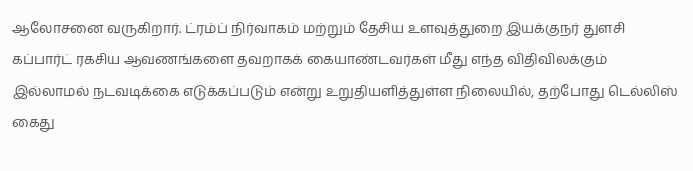ஆலோசனை வருகிறார். ட்ரம்ப் நிர்வாகம் மற்றும் தேசிய உளவுத்துறை இயக்குநர் துளசி கப்பார்ட் ரகசிய ஆவணங்களை தவறாகக் கையாண்டவர்கள் மீது எந்த விதிவிலக்கும் இல்லாமல் நடவடிக்கை எடுக்கப்படும் என்று உறுதியளித்துள்ள நிலையில், தற்போது டெல்லிஸ் கைது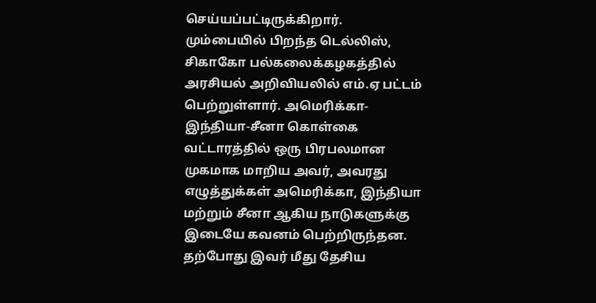செய்யப்பட்டிருக்கிறார்.
மும்பையில் பிறந்த டெல்லிஸ், சிகாகோ பல்கலைக்கழகத்தில் அரசியல் அறிவியலில் எம்.ஏ பட்டம் பெற்றுள்ளார். அமெரிக்கா-இந்தியா-சீனா கொள்கை வட்டாரத்தில் ஒரு பிரபலமான முகமாக மாறிய அவர், அவரது எழுத்துக்கள் அமெரிக்கா, இந்தியா மற்றும் சீனா ஆகிய நாடுகளுக்கு இடையே கவனம் பெற்றிருந்தன.
தற்போது இவர் மீது தேசிய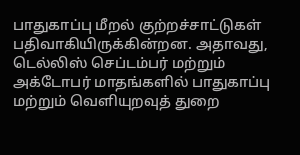பாதுகாப்பு மீறல் குற்றச்சாட்டுகள் பதிவாகியிருக்கின்றன. அதாவது, டெல்லிஸ் செப்டம்பர் மற்றும் அக்டோபர் மாதங்களில் பாதுகாப்பு மற்றும் வெளியுறவுத் துறை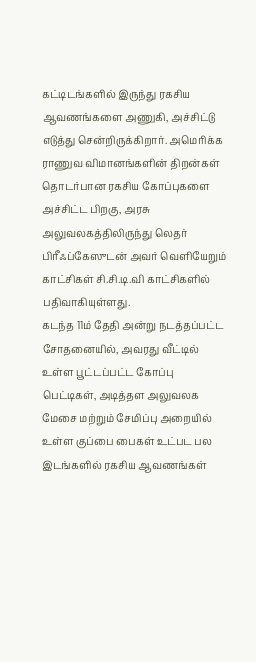கட்டிடங்களில் இருந்து ரகசிய ஆவணங்களை அணுகி, அச்சிட்டு எடுத்து சென்றிருக்கிறார். அமெரிக்க ராணுவ விமானங்களின் திறன்கள் தொடர்பான ரகசிய கோப்புகளை அச்சிட்ட பிறகு, அரசு அலுவலகத்திலிருந்து லெதர் பிரீஃப்கேஸுடன் அவர் வெளியேறும் காட்சிகள் சி.சி.டி.வி காட்சிகளில் பதிவாகியுள்ளது.
கடந்த 11ம் தேதி அன்று நடத்தப்பட்ட சோதனையில், அவரது வீட்டில் உள்ள பூட்டப்பட்ட கோப்பு பெட்டிகள், அடித்தள அலுவலக மேசை மற்றும் சேமிப்பு அறையில் உள்ள குப்பை பைகள் உட்பட பல இடங்களில் ரகசிய ஆவணங்கள்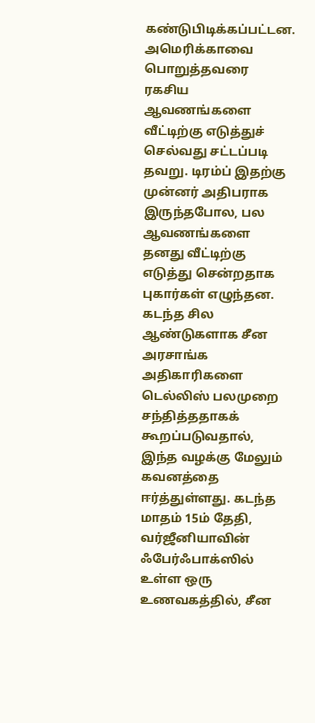கண்டுபிடிக்கப்பட்டன.
அமெரிக்காவை பொறுத்தவரை ரகசிய ஆவணங்களை வீட்டிற்கு எடுத்துச் செல்வது சட்டப்படி தவறு. டிரம்ப் இதற்கு முன்னர் அதிபராக இருந்தபோல, பல ஆவணங்களை தனது வீட்டிற்கு எடுத்து சென்றதாக புகார்கள் எழுந்தன.
கடந்த சில ஆண்டுகளாக சீன அரசாங்க அதிகாரிகளை டெல்லிஸ் பலமுறை சந்தித்ததாகக் கூறப்படுவதால், இந்த வழக்கு மேலும் கவனத்தை ஈர்த்துள்ளது. கடந்த மாதம் 15ம் தேதி, வர்ஜீனியாவின் ஃபேர்ஃபாக்ஸில் உள்ள ஒரு உணவகத்தில், சீன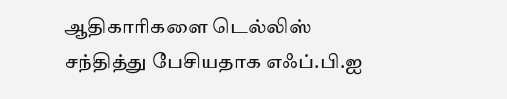ஆதிகாரிகளை டெல்லிஸ் சந்தித்து பேசியதாக எஃப்.பி.ஐ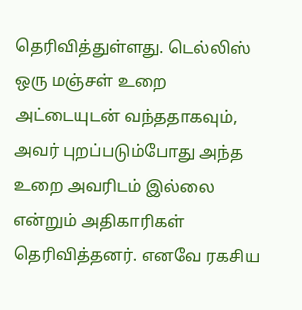தெரிவித்துள்ளது. டெல்லிஸ் ஒரு மஞ்சள் உறை அட்டையுடன் வந்ததாகவும், அவர் புறப்படும்போது அந்த உறை அவரிடம் இல்லை என்றும் அதிகாரிகள் தெரிவித்தனர். எனவே ரகசிய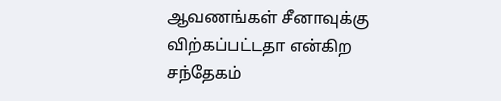ஆவணங்கள் சீனாவுக்கு விற்கப்பட்டதா என்கிற சந்தேகம்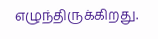எழுந்திருக்கிறது.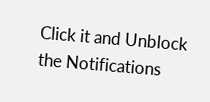Click it and Unblock the Notifications